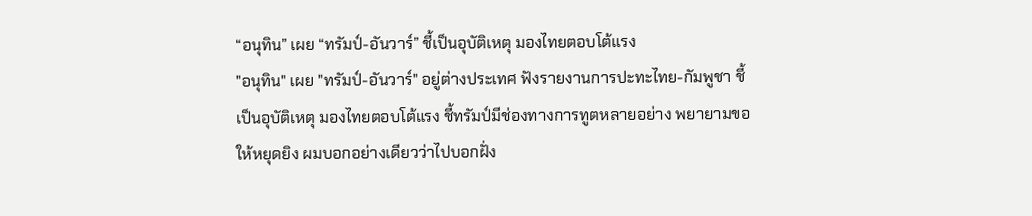“อนุทิน” เผย “ทรัมป์-อันวาร์” ชี้เป็นอุบัติเหตุ มองไทยตอบโต้แรง
"อนุทิน" เผย "ทรัมป์-อันวาร์" อยู่ต่างประเทศ ฟังรายงานการปะทะไทย-กัมพูชา ชี้เป็นอุบัติเหตุ มองไทยตอบโต้แรง ชี้ทรัมป์มีช่องทางการทูตหลายอย่าง พยายามขอให้หยุดยิง ผมบอกอย่างเดียวว่าไปบอกฝั่ง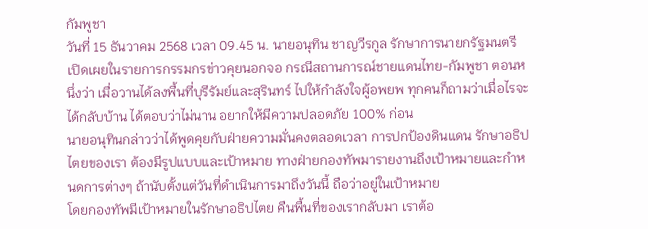กัมพูชา
วันที่ 15 ธันวาคม 2568 เวลา 09.45 น. นายอนุทิน ชาญวีรกูล รักษาการนายกรัฐมนตรี เปิดเผยในรายการกรรมกรข่าวคุยนอกจอ กรณีสถานการณ์ชายแดนไทย-กัมพูชา ตอนหนึ่งว่า เมื่อวานได้ลงพื้นที่บุรีรัมย์และสุรินทร์ ไปให้กำลังใจผู้อพยพ ทุกคนก็ถามว่าเมื่อไรจะได้กลับบ้าน ได้ตอบว่าไม่นาน อยากให้มีความปลอดภัย 100% ก่อน
นายอนุทินกล่าวว่าได้พูดคุยกับฝ่ายความมั่นคงตลอดเวลา การปกป้องดินแดน รักษาอธิปไตยของเรา ต้องมีรูปแบบและเป้าหมาย ทางฝ่ายกองทัพมารายงานถึงเป้าหมายและกำหนดการต่างๆ ถ้านับตั้งแต่วันที่ดำเนินการมาถึงวันนี้ ถือว่าอยู่ในเป้าหมาย
โดยกองทัพมีเป้าหมายในรักษาอธิปไตย คืนพื้นที่ของเรากลับมา เราต้อ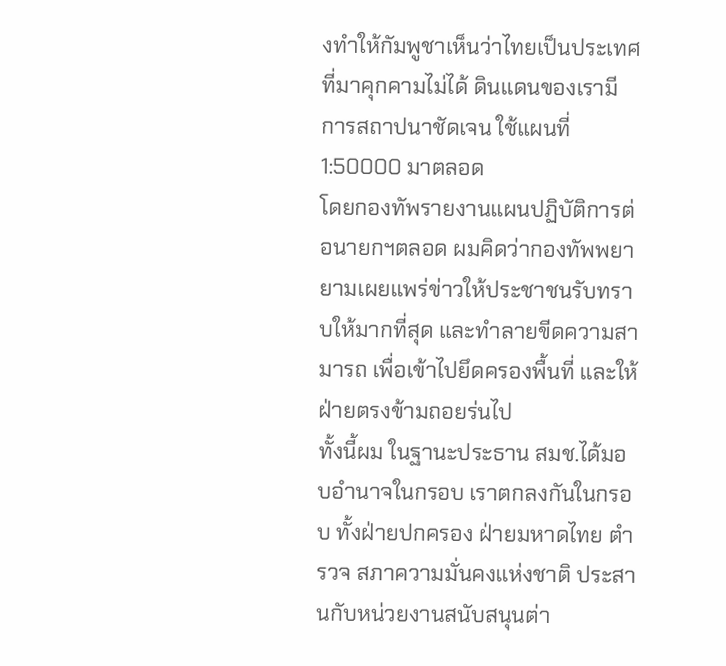งทำให้กัมพูชาเห็นว่าไทยเป็นประเทศที่มาคุกคามไม่ได้ ดินแดนของเรามีการสถาปนาชัดเจน ใช้แผนที่ 1:50000 มาตลอด
โดยกองทัพรายงานแผนปฏิบัติการต่อนายกฯตลอด ผมคิดว่ากองทัพพยายามเผยแพร่ข่าวให้ประชาชนรับทราบให้มากที่สุด และทำลายขีดความสามารถ เพื่อเข้าไปยึดครองพื้นที่ และให้ฝ่ายตรงข้ามถอยร่นไป
ทั้งนี้ผม ในฐานะประธาน สมช.ได้มอบอำนาจในกรอบ เราตกลงกันในกรอบ ทั้งฝ่ายปกครอง ฝ่ายมหาดไทย ตำรวจ สภาความมั่นคงแห่งชาติ ประสานกับหน่วยงานสนับสนุนต่า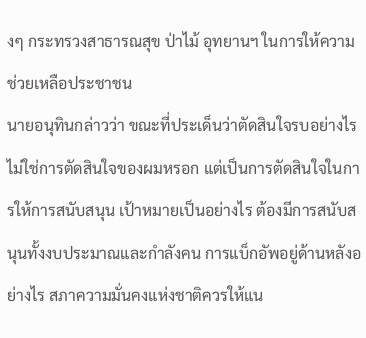งๆ กระทรวงสาธารณสุข ป่าไม้ อุทยานฯ ในการให้ความช่วยเหลือประชาชน
นายอนุทินกล่าวว่า ขณะที่ประเด็นว่าตัดสินใจรบอย่างไร ไม่ใช่การตัดสินใจของผมหรอก แต่เป็นการตัดสินใจในการให้การสนับสนุน เป้าหมายเป็นอย่างไร ต้องมีการสนับสนุนทั้งงบประมาณและกำลังคน การแบ็กอัพอยู่ด้านหลังอย่างไร สภาความมั่นคงแห่งชาติควรให้แน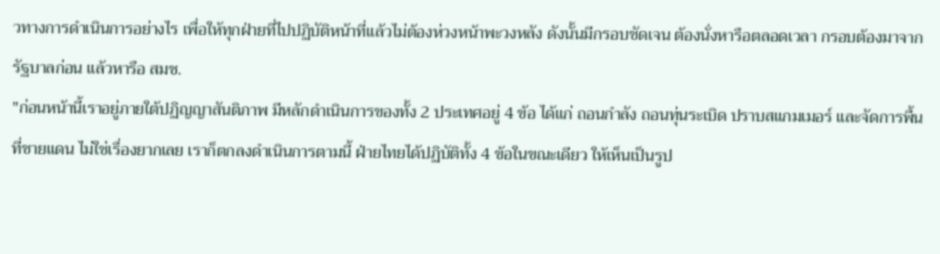วทางการดำเนินการอย่างไร เพื่อให้ทุกฝ่ายที่ไปปฏิบัติหน้าที่แล้วไม่ต้องห่วงหน้าพะวงหลัง ดังนั้นมีกรอบชัดเจน ต้องนั่งหารือตลอดเวลา กรอบต้องมาจากรัฐบาลก่อน แล้วหารือ สมช.
"ก่อนหน้านี้เราอยู่ภายใต้ปฏิญญาสันติภาพ มีหลักดำเนินการของทั้ง 2 ประเทศอยู่ 4 ข้อ ได้แก่ ถอนกำลัง ถอนทุ่นระเบิด ปราบสแกมเมอร์ และจัดการพื้นที่ชายแดน ไม่ใช่เรื่องยากเลย เราก็ตกลงดำเนินการตามนี้ ฝ่ายไทยได้ปฏิบัติทั้ง 4 ข้อในขณะเดียว ให้เห็นเป็นรูป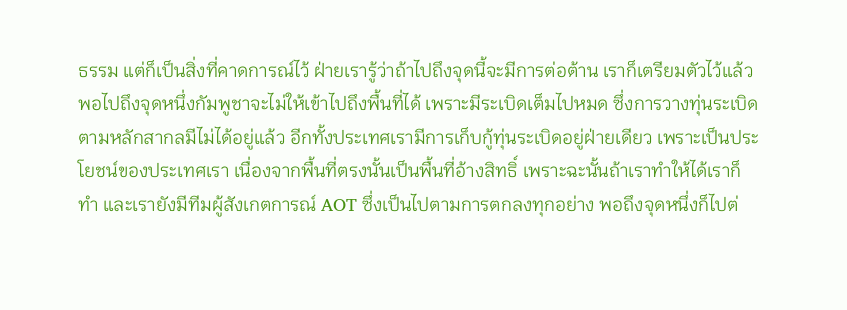ธรรม แต่ก็เป็นสิ่งที่คาดการณ์ไว้ ฝ่ายเรารู้ว่าถ้าไปถึงจุดนี้จะมีการต่อต้าน เราก็เตรียมตัวไว้แล้ว
พอไปถึงจุดหนึ่งกัมพูชาจะไม่ให้เข้าไปถึงพื้นที่ได้ เพราะมีระเบิดเต็มไปหมด ซึ่งการวางทุ่นระเบิดตามหลักสากลมีไม่ได้อยู่แล้ว อีกทั้งประเทศเรามีการเก็บกู้ทุ่นระเบิดอยู่ฝ่ายเดียว เพราะเป็นประโยชน์ของประเทศเรา เนื่องจากพื้นที่ตรงนั้นเป็นพื้นที่อ้างสิทธิ์ เพราะฉะนั้นถ้าเราทำให้ได้เราก็ทำ และเรายังมีทีมผู้สังเกตการณ์ AOT ซึ่งเป็นไปตามการตกลงทุกอย่าง พอถึงจุดหนึ่งก็ไปต่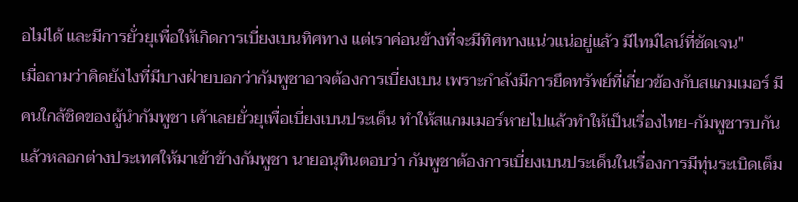อไม่ได้ และมีการยั่วยุเพื่อให้เกิดการเบี่ยงเบนทิศทาง แต่เราค่อนข้างที่จะมีทิศทางแน่วแน่อยู่แล้ว มีไทม์ไลน์ที่ชัดเจน"
เมื่อถามว่าคิดยังไงที่มีบางฝ่ายบอกว่ากัมพูชาอาจต้องการเบี่ยงเบน เพราะกำลังมีการยึดทรัพย์ที่เกี่ยวข้องกับสแกมเมอร์ มีคนใกล้ชิดของผู้นำกัมพูชา เค้าเลยยั่วยุเพื่อเบี่ยงเบนประเด็น ทำให้สแกมเมอร์หายไปแล้วทำให้เป็นเรื่องไทย-กัมพูชารบกัน แล้วหลอกต่างประเทศให้มาเข้าข้างกัมพูชา นายอนุทินตอบว่า กัมพูชาต้องการเบี่ยงเบนประเด็นในเรื่องการมีทุ่นระเบิดเต็ม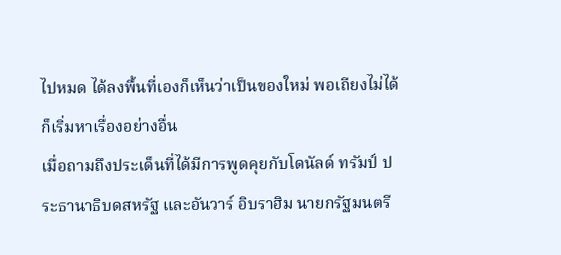ไปหมด ได้ลงพื้นที่เองก็เห็นว่าเป็นของใหม่ พอเถียงไม่ได้ ก็เริ่มหาเรื่องอย่างอื่น
เมื่อถามถึงประเด็นที่ได้มีการพูดคุยกับโดนัลด์ ทรัมป์ ประธานาธิบดสหรัฐ และอันวาร์ อิบราฮิม นายกรัฐมนตรี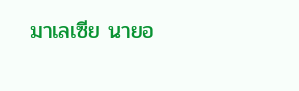มาเลเซีย นายอ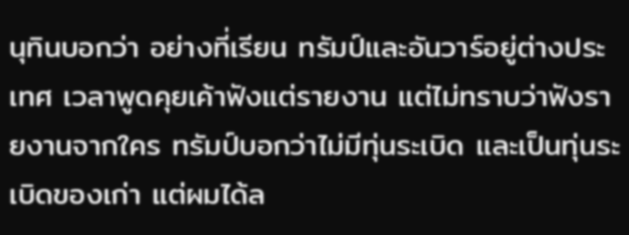นุทินบอกว่า อย่างที่เรียน ทรัมป์และอันวาร์อยู่ต่างประเทศ เวลาพูดคุยเค้าฟังแต่รายงาน แต่ไม่ทราบว่าฟังรายงานจากใคร ทรัมป์บอกว่าไม่มีทุ่นระเบิด และเป็นทุ่นระเบิดของเก่า แต่ผมได้ล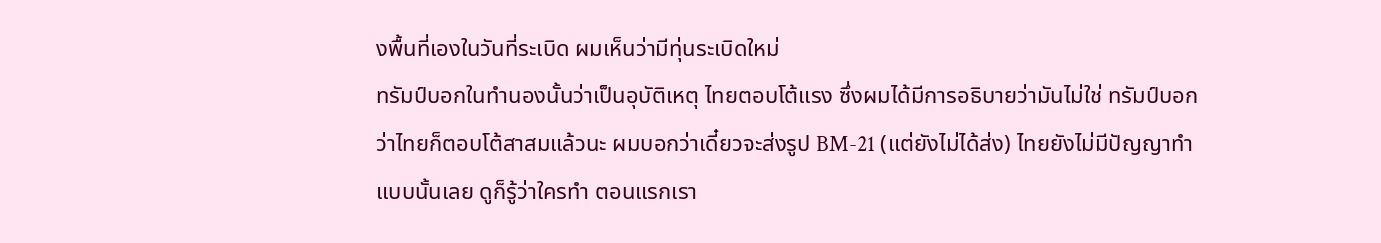งพื้นที่เองในวันที่ระเบิด ผมเห็นว่ามีทุ่นระเบิดใหม่
ทรัมป์บอกในทำนองนั้นว่าเป็นอุบัติเหตุ ไทยตอบโต้แรง ซึ่งผมได้มีการอธิบายว่ามันไม่ใช่ ทรัมป์บอกว่าไทยก็ตอบโต้สาสมแล้วนะ ผมบอกว่าเดี๋ยวจะส่งรูป BM-21 (แต่ยังไม่ได้ส่ง) ไทยยังไม่มีปัญญาทำแบบนั้นเลย ดูก็รู้ว่าใครทำ ตอนแรกเรา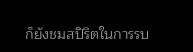ก็ยังชมสปิริตในการรบ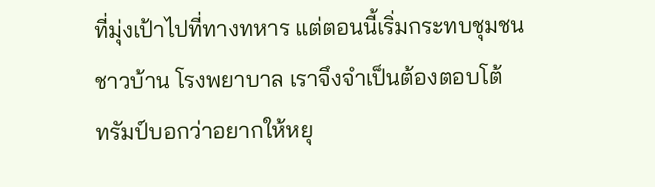ที่มุ่งเป้าไปที่ทางทหาร แต่ตอนนี้เริ่มกระทบชุมชน ชาวบ้าน โรงพยาบาล เราจึงจำเป็นต้องตอบโต้
ทรัมป์บอกว่าอยากให้หยุ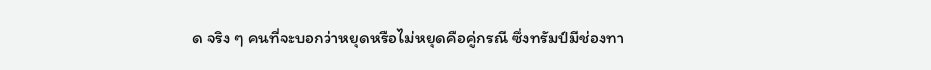ด จริง ๆ คนที่จะบอกว่าหยุดหรือไม่หยุดคือคู่กรณี ซึ่งทรัมป์มีช่องทา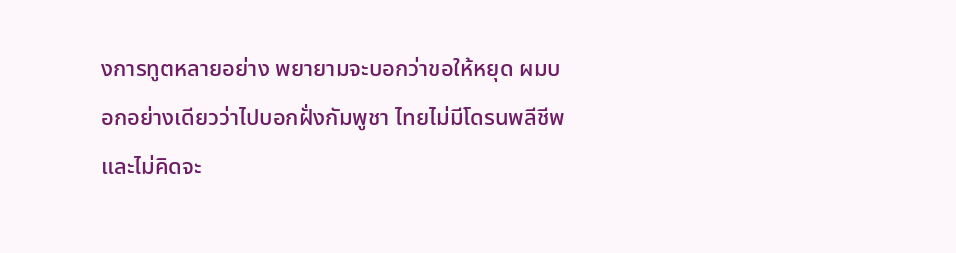งการทูตหลายอย่าง พยายามจะบอกว่าขอให้หยุด ผมบอกอย่างเดียวว่าไปบอกฝั่งกัมพูชา ไทยไม่มีโดรนพลีชีพและไม่คิดจะ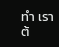ทำ เราต้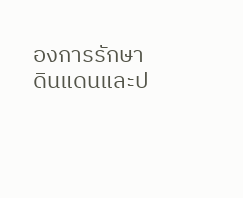องการรักษาดินแดนและป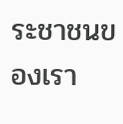ระชาชนของเรา